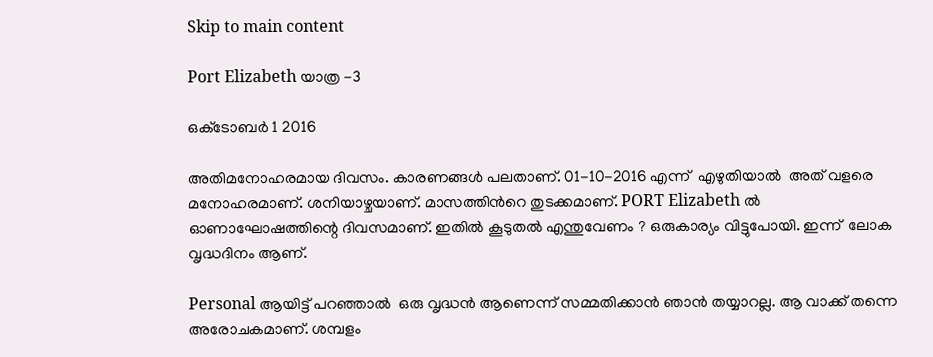Skip to main content

Port Elizabeth യാത്ര -3

ഒക്‌ടോബർ 1 2016

അതിമനോഹരമായ ദിവസം. കാരണങ്ങൾ പലതാണ്. 01-10-2016 എന്ന്‌  എഴുതിയാൽ  അത് വളരെ മനോഹരമാണ്. ശനിയാഴ്ചയാണ്. മാസത്തിൻറെ തുടക്കമാണ്. PORT Elizabeth ൽ  ഓണാഘോഷത്തിന്റെ ദിവസമാണ്. ഇതിൽ കൂടുതൽ എന്തുവേണം ? ഒരുകാര്യം വിട്ടുപോയി. ഇന്ന്  ലോക വൃദ്ധദിനം ആണ്.

Personal ആയിട്ട് പറഞ്ഞാൽ  ഒരു വൃദ്ധൻ ആണെന്ന് സമ്മതിക്കാൻ ഞാൻ തയ്യാറല്ല. ആ വാക്ക് തന്നെ അരോചകമാണ്. ശമ്പളം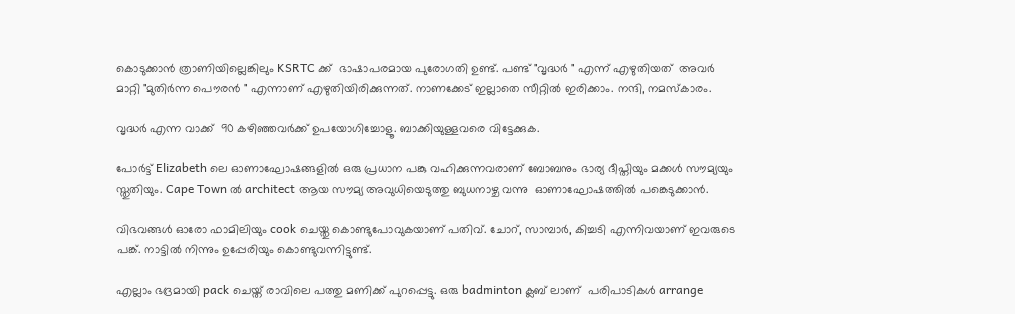കൊടുക്കാൻ ത്രാണിയില്ലെങ്കിലും KSRTC ക്ക്  ഭാഷാപരമായ പുരോഗതി ഉണ്ട്‌. പണ്ട് "വൃദ്ധർ " എന്ന്‌ എഴുതിയത്  അവർ മാറ്റി "മുതിർന്ന പൌരൻ " എന്നാണ് എഴുതിയിരിക്കുന്നത്. നാണക്കേട് ഇല്ലാതെ സീറ്റിൽ ഇരിക്കാം. നന്ദി, നമസ്കാരം.

വൃദ്ധർ എന്ന വാക്ക്  90 കഴിഞ്ഞവർക്ക് ഉപയോഗിച്ചോളൂ. ബാക്കിയുള്ളവരെ വിട്ടേക്കുക.

പോർട്ട് Elizabeth ലെ ഓണാഘോഷങ്ങളിൽ ഒരു പ്രധാന പങ്കു വഹിക്കുന്നവരാണ് ബോബനും ഭാര്യ ദീപ്തിയും മക്കൾ സൗമ്യയും സ്തുതിയും. Cape Town ൽ architect ആയ സൗമ്യ അവുധിയെടുത്തു ബുധനാഴ്ച വന്നു  ഓണാഘോഷത്തിൽ പങ്കെടുക്കാൻ.

വിഭവങ്ങൾ ഓരോ ഫാമിലിയും cook ചെയ്തു കൊണ്ടുപോവുകയാണ് പതിവ്. ചോറ്, സാമ്പാർ, കിച്ചടി എന്നിവയാണ് ഇവരുടെ പങ്ക്. നാട്ടിൽ നിന്നും ഉപ്പേരിയും കൊണ്ടുവന്നിട്ടുണ്ട്.

എല്ലാം ഭദ്രമായി pack ചെയ്ത് രാവിലെ പത്തു മണിക്ക് പുറപ്പെട്ടു. ഒരു badminton ക്ലബ് ലാണ്  പരിപാടികൾ arrange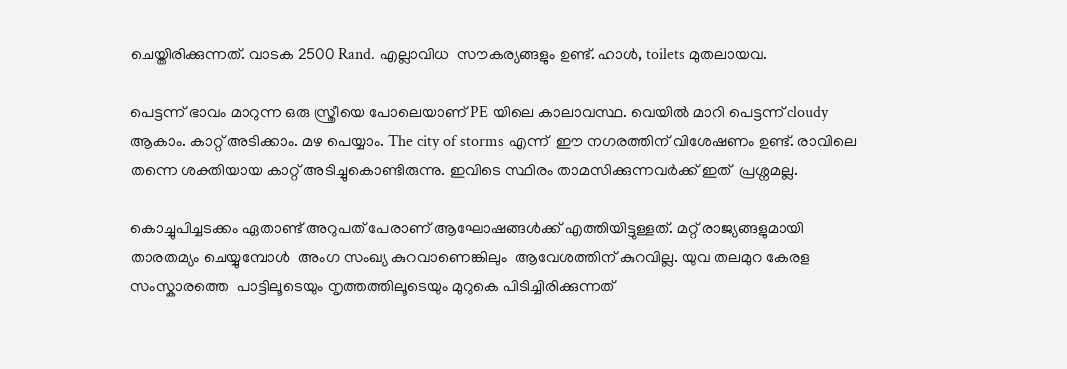ചെയ്തിരിക്കുന്നത്. വാടക 2500 Rand. എല്ലാവിധ  സൗകര്യങ്ങളും ഉണ്ട്‌. ഹാൾ, toilets മുതലായവ.

പെട്ടന്ന് ഭാവം മാറുന്ന ഒരു സ്ത്രീയെ പോലെയാണ് PE യിലെ കാലാവസ്ഥ. വെയിൽ മാറി പെട്ടന്ന് cloudy ആകാം. കാറ്റ് അടിക്കാം. മഴ പെയ്യാം. The city of storms എന്ന്‌  ഈ നഗരത്തിന് വിശേഷണം ഉണ്ട്‌. രാവിലെ തന്നെ ശക്തിയായ കാറ്റ് അടിച്ചുകൊണ്ടിരുന്നു. ഇവിടെ സ്ഥിരം താമസിക്കുന്നവർക്ക് ഇത്  പ്രശ്നമല്ല.

കൊച്ചുപിച്ചടക്കം ഏതാണ്ട് അറുപത് പേരാണ് ആഘോഷങ്ങൾക്ക് എത്തിയിട്ടുള്ളത്. മറ്റ് രാജ്യങ്ങളുമായി താരതമ്യം ചെയ്യുമ്പോൾ  അംഗ സംഖ്യ കുറവാണെങ്കിലും  ആവേശത്തിന് കുറവില്ല. യുവ തലമുറ കേരള സംസ്കാരത്തെ  പാട്ടിലൂടെയും നൃത്തത്തിലൂടെയും മുറുകെ പിടിച്ചിരിക്കുന്നത്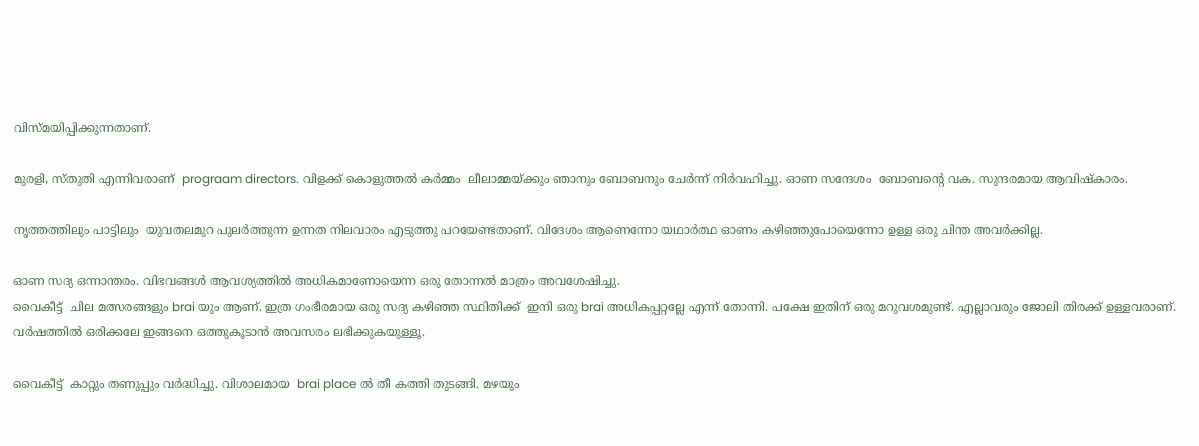വിസ്മയിപ്പിക്കുന്നതാണ്.

മുരളി, സ്തുതി എന്നിവരാണ്  prograam directors. വിളക്ക് കൊളുത്തൽ കർമ്മം  ലീലാമ്മയ്ക്കും ഞാനും ബോബനും ചേർന്ന് നിർവഹിച്ചു. ഓണ സന്ദേശം  ബോബന്റെ വക. സുന്ദരമായ ആവിഷ്കാരം.

നൃത്തത്തിലും പാട്ടിലും  യുവതലമുറ പുലർത്തുന്ന ഉന്നത നിലവാരം എടുത്തു പറയേണ്ടതാണ്. വിദേശം ആണെന്നോ യഥാർത്ഥ ഓണം കഴിഞ്ഞുപോയെന്നോ ഉള്ള ഒരു ചിന്ത അവർക്കില്ല.

ഓണ സദ്യ ഒന്നാന്തരം. വിഭവങ്ങൾ ആവശ്യത്തിൽ അധികമാണോയെന്ന ഒരു തോന്നൽ മാത്രം അവശേഷിച്ചു.
വൈകീട്ട്  ചില മത്സരങ്ങളും brai യും ആണ്. ഇത്ര ഗംഭീരമായ ഒരു സദ്യ കഴിഞ്ഞ സ്ഥിതിക്ക്  ഇനി ഒരു brai അധികപ്പറ്റല്ലേ എന്ന്‌ തോന്നി. പക്ഷേ ഇതിന് ഒരു മറുവശമുണ്ട്. എല്ലാവരും ജോലി തിരക്ക് ഉള്ളവരാണ്. വർഷത്തിൽ ഒരിക്കലേ ഇങ്ങനെ ഒത്തുകൂടാൻ അവസരം ലഭിക്കുകയുള്ളൂ.

വൈകീട്ട്  കാറ്റും തണുപ്പും വർദ്ധിച്ചു. വിശാലമായ  brai place ൽ തീ കത്തി തുടങ്ങി. മഴയും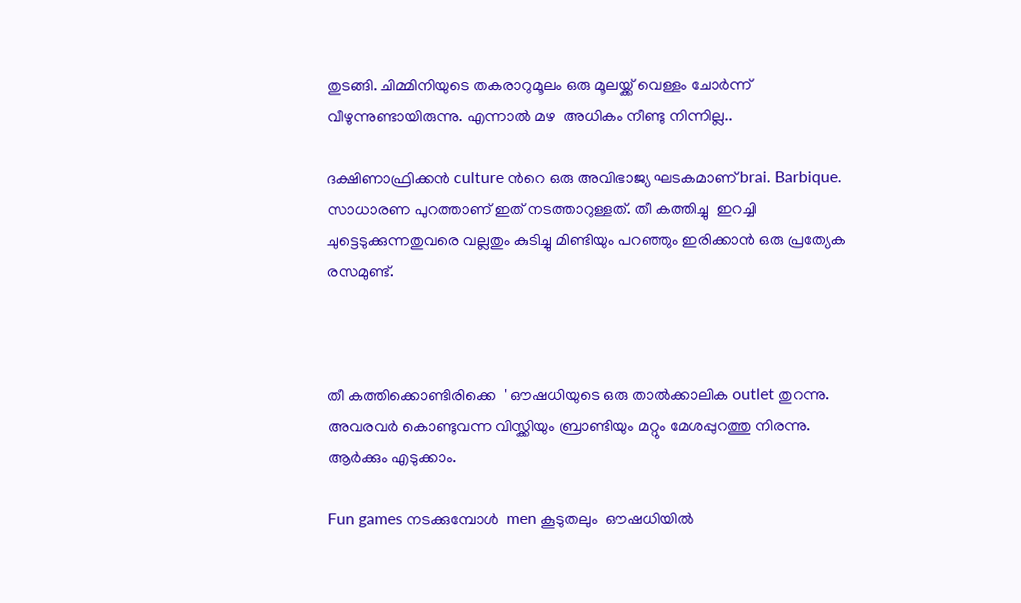തുടങ്ങി. ചിമ്മിനിയുടെ തകരാറുമൂലം ഒരു മൂലയ്ക്ക് വെള്ളം ചോർന്ന് വീഴുന്നുണ്ടായിരുന്നു. എന്നാൽ മഴ  അധികം നീണ്ടു നിന്നില്ല..

ദക്ഷിണാഫ്രിക്കൻ culture ൻറെ ഒരു അവിഭാജ്യ ഘടകമാണ് brai. Barbique. സാധാരണ പുറത്താണ് ഇത് നടത്താറുള്ളത്. തീ കത്തിച്ചു  ഇറച്ചി ചുട്ടെടുക്കുന്നതുവരെ വല്ലതും കുടിച്ചു മിണ്ടിയും പറഞ്ഞും ഇരിക്കാൻ ഒരു പ്രത്യേക രസമുണ്ട്.



തീ കത്തിക്കൊണ്ടിരിക്കെ  ' ഔഷധിയുടെ ഒരു താൽക്കാലിക outlet തുറന്നു. അവരവർ കൊണ്ടുവന്ന വിസ്ക്കിയും ബ്രാണ്ടിയും മറ്റും മേശപ്പുറത്തു നിരന്നു. ആർക്കും എടുക്കാം.

Fun games നടക്കുമ്പോൾ  men കൂടുതലും  ഔഷധിയിൽ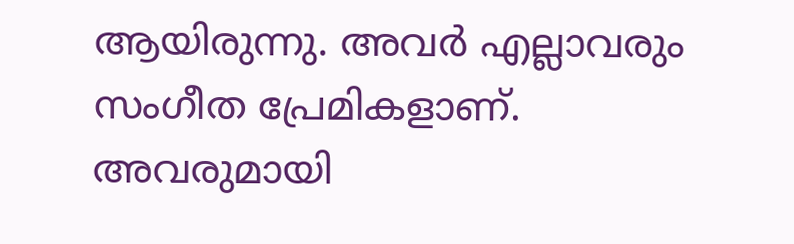ആയിരുന്നു. അവർ എല്ലാവരും സംഗീത പ്രേമികളാണ്. അവരുമായി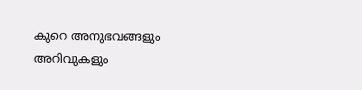കുറെ അനുഭവങ്ങളും അറിവുകളും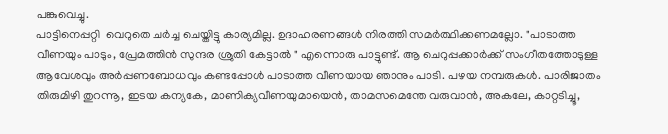പങ്കുവെച്ചു.
പാട്ടിനെപ്പറ്റി  വെറുതെ ചർച്ച ചെയ്തിട്ടു കാര്യമില്ല. ഉദാഹരണങ്ങൾ നിരത്തി സമർത്ഥിക്കണമല്ലോ. "പാടാത്ത വീണയും പാടും, പ്രേമത്തിൻ സുന്ദര ശ്രുതി കേട്ടാൽ " എന്നൊരു പാട്ടുണ്ട്. ആ ചെറുപ്പക്കാർക്ക് സംഗീതത്തോടുള്ള ആവേശവും അർപ്പണബോധവും കണ്ടപ്പോൾ പാടാത്ത വീണയായ ഞാനും പാടി. പഴയ നമ്പരുകൾ. പാരിജാതം തിരുമിഴി തുറന്നൂ, ഇടയ കന്യകേ, മാണിക്യവീണയുമായെൻ, താമസമെന്തേ വരുവാൻ, അകലേ, കാറ്റടിച്ചൂ,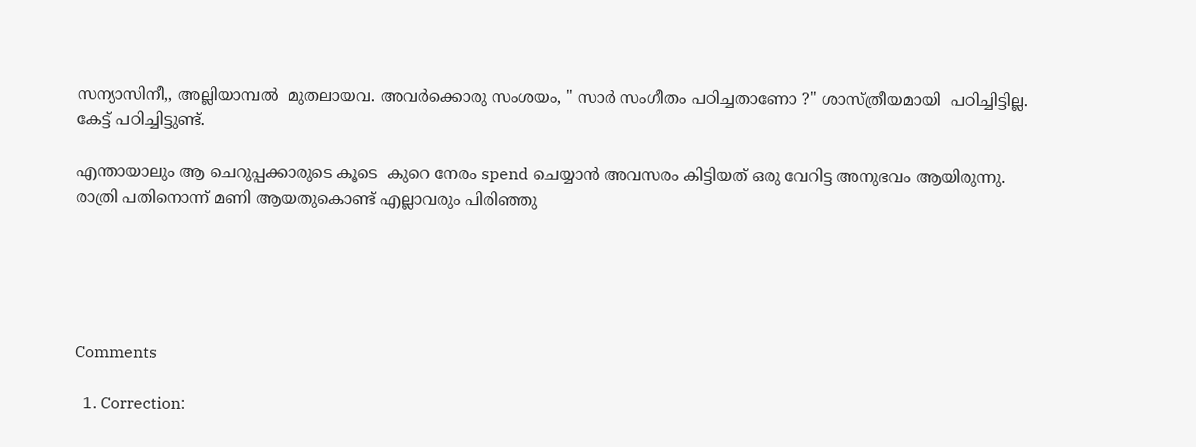സന്യാസിനീ,, അല്ലിയാമ്പൽ  മുതലായവ. അവർക്കൊരു സംശയം, " സാർ സംഗീതം പഠിച്ചതാണോ ?" ശാസ്‌ത്രീയമായി  പഠിച്ചിട്ടില്ല. കേട്ട് പഠിച്ചിട്ടുണ്ട്.

എന്തായാലും ആ ചെറുപ്പക്കാരുടെ കൂടെ  കുറെ നേരം spend ചെയ്യാൻ അവസരം കിട്ടിയത് ഒരു വേറിട്ട അനുഭവം ആയിരുന്നു.
രാത്രി പതിനൊന്ന് മണി ആയതുകൊണ്ട് എല്ലാവരും പിരിഞ്ഞു





Comments

  1. Correction: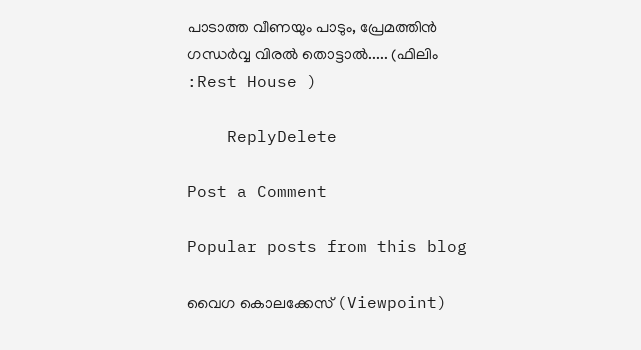പാടാത്ത വീണയും പാടും, പ്രേമത്തിൻ ഗന്ധർവ്വ വിരൽ തൊട്ടാൽ..... (ഫിലിം :Rest House )

    ReplyDelete

Post a Comment

Popular posts from this blog

വൈഗ കൊലക്കേസ് (Viewpoint)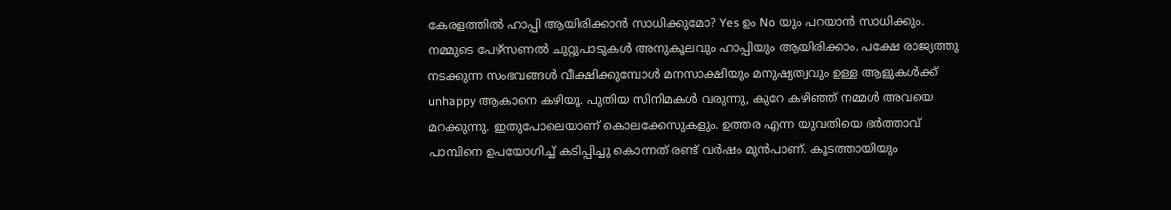കേരളത്തിൽ ഹാപ്പി ആയിരിക്കാൻ സാധിക്കുമോ? Yes ഉം No യും പറയാൻ സാധിക്കും. നമ്മുടെ പേഴ്‌സണൽ ചുറ്റുപാടുകൾ അനുകൂലവും ഹാപ്പിയും ആയിരിക്കാം. പക്ഷേ രാജ്യത്തു നടക്കുന്ന സംഭവങ്ങൾ വീക്ഷിക്കുമ്പോൾ മനസാക്ഷിയും മനുഷ്യത്വവും ഉള്ള ആളുകൾക്ക് unhappy ആകാനെ കഴിയൂ. പുതിയ സിനിമകൾ വരുന്നു, കുറേ കഴിഞ്ഞ് നമ്മൾ അവയെ മറക്കുന്നു. ഇതുപോലെയാണ് കൊലക്കേസുകളും. ഉത്തര എന്ന യുവതിയെ ഭർത്താവ് പാമ്പിനെ ഉപയോഗിച്ച് കടിപ്പിച്ചു കൊന്നത് രണ്ട് വർഷം മുൻപാണ്. കൂടത്തായിയും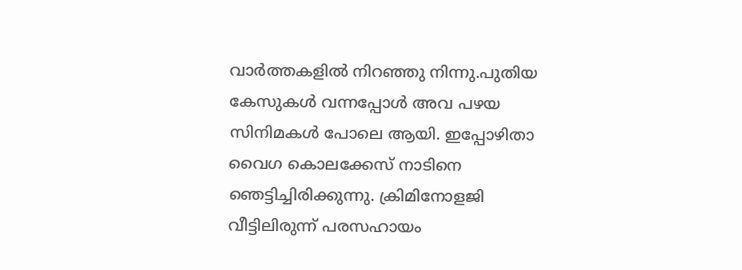വാർത്തകളിൽ നിറഞ്ഞു നിന്നു.പുതിയ കേസുകൾ വന്നപ്പോൾ അവ പഴയ സിനിമകൾ പോലെ ആയി. ഇപ്പോഴിതാ വൈഗ കൊലക്കേസ് നാടിനെ ഞെട്ടിച്ചിരിക്കുന്നു. ക്രിമിനോളജി വീട്ടിലിരുന്ന് പരസഹായം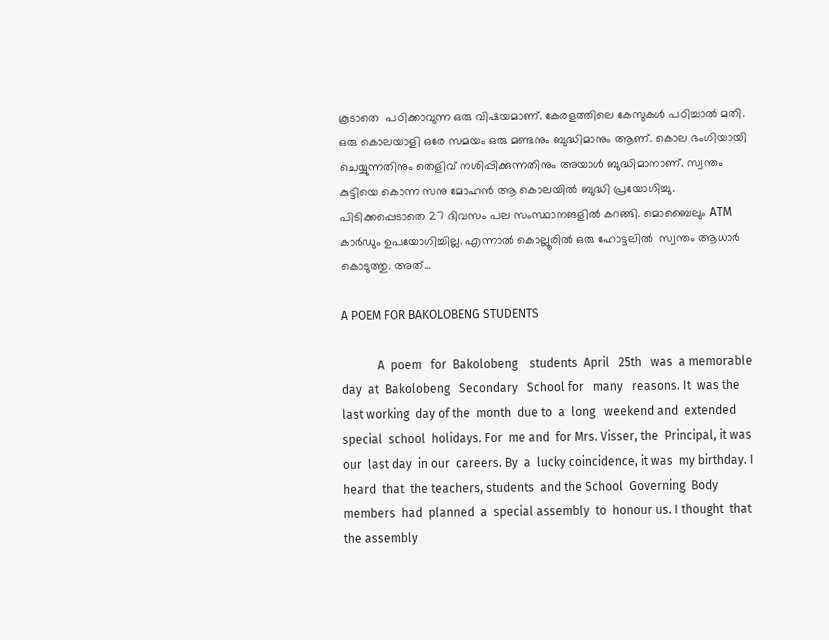കൂടാതെ  പഠിക്കാവുന്ന ഒരു വിഷയമാണ്. കേരളത്തിലെ കേസുകൾ പഠിച്ചാൽ മതി. ഒരു കൊലയാളി ഒരേ സമയം ഒരു മണ്ടനും ബുദ്ധിമാനും ആണ്. കൊല ഭംഗിയായി ചെയ്യുന്നതിനും തെളിവ് നശിപ്പിക്കുന്നതിനും അയാൾ ബുദ്ധിമാനാണ്. സ്വന്തം കുട്ടിയെ കൊന്ന സനു മോഹൻ ആ കൊലയിൽ ബുദ്ധി പ്രയോഗിച്ചു. പിടിക്കപ്പെടാതെ 27 ദിവസം പല സംസ്ഥാനങളിൽ കറങ്ങി. മൊബൈലും ATM കാർഡും ഉപയോഗിച്ചില്ല. എന്നാൽ കൊല്ലൂരിൽ ഒരു ഹോട്ടലിൽ  സ്വന്തം ആധാർ കൊടുത്തു. അത്...

A POEM FOR BAKOLOBENG STUDENTS

            A  poem   for  Bakolobeng    students  April   25th   was  a memorable   day  at  Bakolobeng   Secondary   School for   many   reasons. It  was the  last working  day of the  month  due to  a  long   weekend and  extended  special  school  holidays. For  me and  for Mrs. Visser, the  Principal, it was  our  last day  in our  careers. By  a  lucky coincidence, it was  my birthday. I   heard  that  the teachers, students  and the School  Governing  Body members  had  planned  a  special assembly  to  honour us. I thought  that the assembly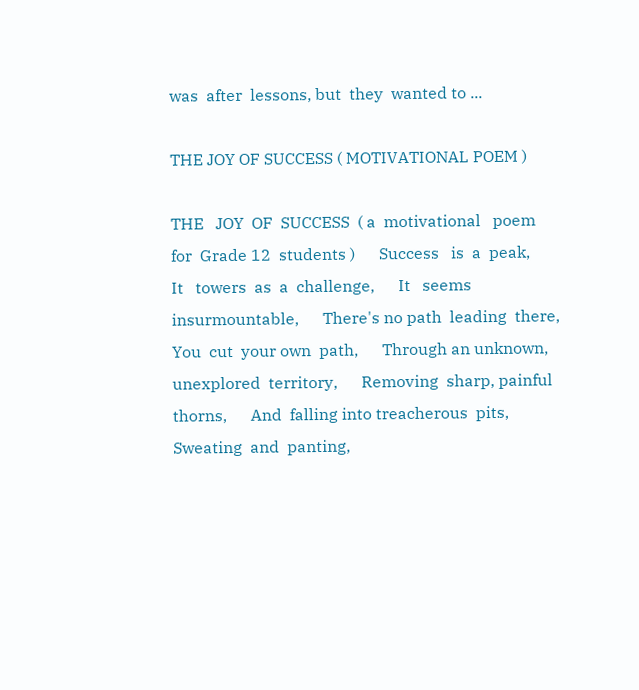was  after  lessons, but  they  wanted to ...

THE JOY OF SUCCESS ( MOTIVATIONAL POEM )

THE   JOY  OF  SUCCESS  ( a  motivational   poem  for  Grade 12  students )      Success   is  a  peak,      It   towers  as  a  challenge,      It   seems  insurmountable,      There's no path  leading  there,      You  cut  your own  path,      Through an unknown, unexplored  territory,      Removing  sharp, painful  thorns,      And  falling into treacherous  pits,       Sweating  and  panting,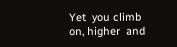Yet  you climb on, higher  and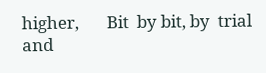higher,       Bit  by bit, by  trial  and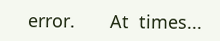error.       At  times...